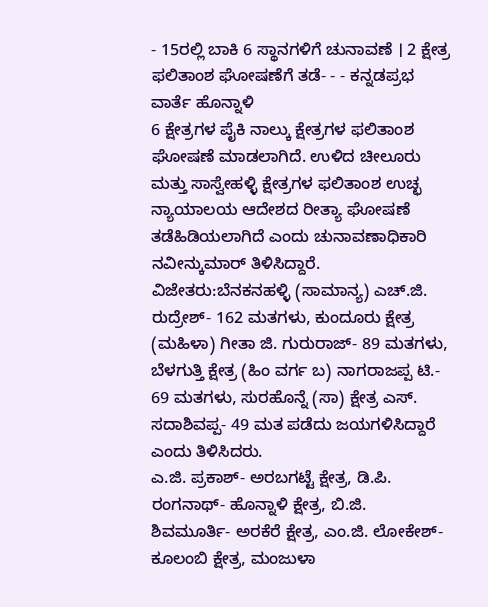- 15ರಲ್ಲಿ ಬಾಕಿ 6 ಸ್ಥಾನಗಳಿಗೆ ಚುನಾವಣೆ । 2 ಕ್ಷೇತ್ರ ಫಲಿತಾಂಶ ಘೋಷಣೆಗೆ ತಡೆ- - - ಕನ್ನಡಪ್ರಭ ವಾರ್ತೆ ಹೊನ್ನಾಳಿ
6 ಕ್ಷೇತ್ರಗಳ ಪೈಕಿ ನಾಲ್ಕು ಕ್ಷೇತ್ರಗಳ ಫಲಿತಾಂಶ ಘೋಷಣೆ ಮಾಡಲಾಗಿದೆ. ಉಳಿದ ಚೀಲೂರು ಮತ್ತು ಸಾಸ್ವೇಹಳ್ಳಿ ಕ್ಷೇತ್ರಗಳ ಫಲಿತಾಂಶ ಉಚ್ಛ ನ್ಯಾಯಾಲಯ ಆದೇಶದ ರೀತ್ಯಾ ಘೋಷಣೆ ತಡೆಹಿಡಿಯಲಾಗಿದೆ ಎಂದು ಚುನಾವಣಾಧಿಕಾರಿ ನವೀನ್ಕುಮಾರ್ ತಿಳಿಸಿದ್ದಾರೆ.
ವಿಜೇತರು:ಬೆನಕನಹಳ್ಳಿ (ಸಾಮಾನ್ಯ) ಎಚ್.ಜಿ. ರುದ್ರೇಶ್- 162 ಮತಗಳು, ಕುಂದೂರು ಕ್ಷೇತ್ರ (ಮಹಿಳಾ) ಗೀತಾ ಜಿ. ಗುರುರಾಜ್- 89 ಮತಗಳು, ಬೆಳಗುತ್ತಿ ಕ್ಷೇತ್ರ (ಹಿಂ ವರ್ಗ ಬ) ನಾಗರಾಜಪ್ಪ ಟಿ.- 69 ಮತಗಳು, ಸುರಹೊನ್ನೆ (ಸಾ) ಕ್ಷೇತ್ರ ಎಸ್. ಸದಾಶಿವಪ್ಪ- 49 ಮತ ಪಡೆದು ಜಯಗಳಿಸಿದ್ದಾರೆ ಎಂದು ತಿಳಿಸಿದರು.
ಎ.ಜಿ. ಪ್ರಕಾಶ್- ಅರಬಗಟ್ಟೆ ಕ್ಷೇತ್ರ, ಡಿ.ಪಿ. ರಂಗನಾಥ್- ಹೊನ್ನಾಳಿ ಕ್ಷೇತ್ರ, ಬಿ.ಜಿ. ಶಿವಮೂರ್ತಿ- ಅರಕೆರೆ ಕ್ಷೇತ್ರ, ಎಂ.ಜಿ. ಲೋಕೇಶ್- ಕೂಲಂಬಿ ಕ್ಷೇತ್ರ, ಮಂಜುಳಾ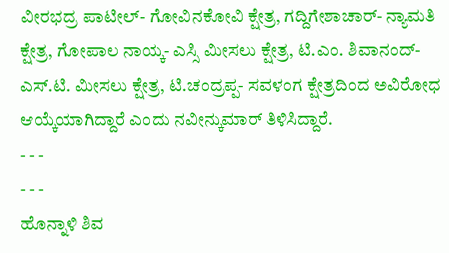ವೀರಭದ್ರ ಪಾಟೀಲ್- ಗೋವಿನಕೋವಿ ಕ್ಷೇತ್ರ, ಗದ್ದಿಗೇಶಾಚಾರ್- ನ್ಯಾಮತಿ ಕ್ಷೇತ್ರ, ಗೋಪಾಲ ನಾಯ್ಕ- ಎಸ್ಸಿ ಮೀಸಲು ಕ್ಷೇತ್ರ, ಟಿ.ಎಂ. ಶಿವಾನಂದ್- ಎಸ್.ಟಿ. ಮೀಸಲು ಕ್ಷೇತ್ರ, ಟಿ.ಚಂದ್ರಪ್ಪ- ಸವಳಂಗ ಕ್ಷೇತ್ರದಿಂದ ಅವಿರೋಧ ಆಯ್ಕೆಯಾಗಿದ್ದಾರೆ ಎಂದು ನವೀನ್ಕುಮಾರ್ ತಿಳಿಸಿದ್ದಾರೆ.
- - -
- - -
ಹೊನ್ನಾಳಿ ಶಿವ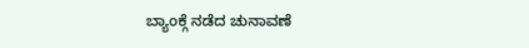ಬ್ಯಾಂಕ್ಗೆ ನಡೆದ ಚುನಾವಣೆ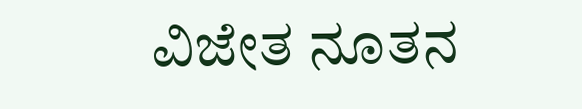ವಿಜೇತ ನೂತನ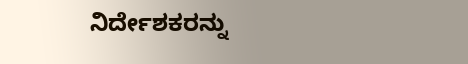ನಿರ್ದೇಶಕರನ್ನು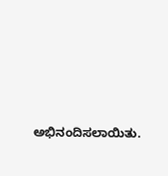ಅಭಿನಂದಿಸಲಾಯಿತು.